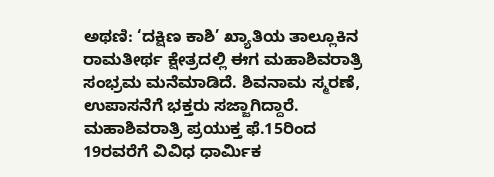ಅಥಣಿ: ‘ದಕ್ಷಿಣ ಕಾಶಿ’ ಖ್ಯಾತಿಯ ತಾಲ್ಲೂಕಿನ ರಾಮತೀರ್ಥ ಕ್ಷೇತ್ರದಲ್ಲಿ ಈಗ ಮಹಾಶಿವರಾತ್ರಿ ಸಂಭ್ರಮ ಮನೆಮಾಡಿದೆ. ಶಿವನಾಮ ಸ್ಮರಣೆ, ಉಪಾಸನೆಗೆ ಭಕ್ತರು ಸಜ್ಜಾಗಿದ್ದಾರೆ.
ಮಹಾಶಿವರಾತ್ರಿ ಪ್ರಯುಕ್ತ ಫೆ.15ರಿಂದ 19ರವರೆಗೆ ವಿವಿಧ ಧಾರ್ಮಿಕ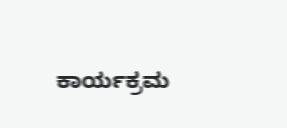ಕಾರ್ಯಕ್ರಮ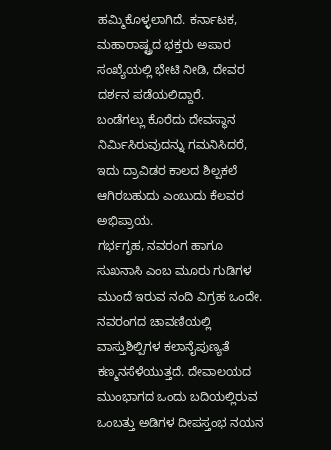ಹಮ್ಮಿಕೊಳ್ಳಲಾಗಿದೆ. ಕರ್ನಾಟಕ, ಮಹಾರಾಷ್ಟ್ರದ ಭಕ್ತರು ಅಪಾರ ಸಂಖ್ಯೆಯಲ್ಲಿ ಭೇಟಿ ನೀಡಿ, ದೇವರ ದರ್ಶನ ಪಡೆಯಲಿದ್ದಾರೆ.
ಬಂಡೆಗಲ್ಲು ಕೊರೆದು ದೇವಸ್ಥಾನ ನಿರ್ಮಿಸಿರುವುದನ್ನು ಗಮನಿಸಿದರೆ, ಇದು ದ್ರಾವಿಡರ ಕಾಲದ ಶಿಲ್ಪಕಲೆ ಆಗಿರಬಹುದು ಎಂಬುದು ಕೆಲವರ ಅಭಿಪ್ರಾಯ.
ಗರ್ಭಗೃಹ, ನವರಂಗ ಹಾಗೂ ಸುಖನಾಸಿ ಎಂಬ ಮೂರು ಗುಡಿಗಳ ಮುಂದೆ ಇರುವ ನಂದಿ ವಿಗ್ರಹ ಒಂದೇ. ನವರಂಗದ ಚಾವಣಿಯಲ್ಲಿ ವಾಸ್ತುಶಿಲ್ಪಿಗಳ ಕಲಾನೈಪುಣ್ಯತೆ ಕಣ್ಮನಸೆಳೆಯುತ್ತದೆ. ದೇವಾಲಯದ ಮುಂಭಾಗದ ಒಂದು ಬದಿಯಲ್ಲಿರುವ ಒಂಬತ್ತು ಅಡಿಗಳ ದೀಪಸ್ತಂಭ ನಯನ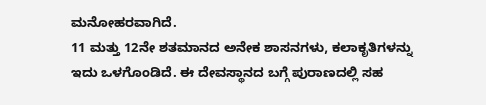ಮನೋಹರವಾಗಿದೆ.
11 ಮತ್ತು 12ನೇ ಶತಮಾನದ ಅನೇಕ ಶಾಸನಗಳು, ಕಲಾಕೃತಿಗಳನ್ನು ಇದು ಒಳಗೊಂಡಿದೆ. ಈ ದೇವಸ್ಥಾನದ ಬಗ್ಗೆ ಪುರಾಣದಲ್ಲಿ ಸಹ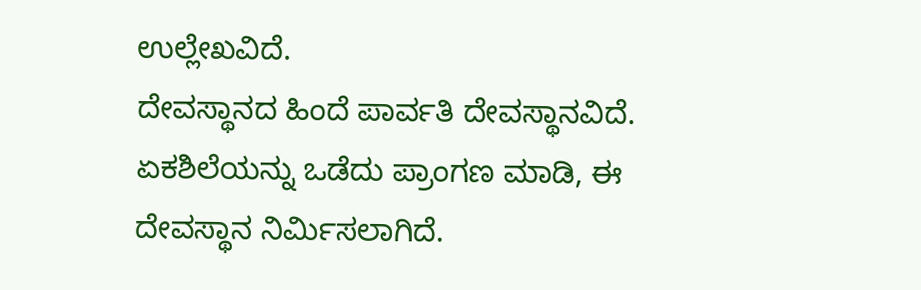ಉಲ್ಲೇಖವಿದೆ.
ದೇವಸ್ಥಾನದ ಹಿಂದೆ ಪಾರ್ವತಿ ದೇವಸ್ಥಾನವಿದೆ. ಏಕಶಿಲೆಯನ್ನು ಒಡೆದು ಪ್ರಾಂಗಣ ಮಾಡಿ, ಈ ದೇವಸ್ಥಾನ ನಿರ್ಮಿಸಲಾಗಿದೆ.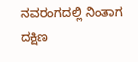ನವರಂಗದಲ್ಲಿ ನಿಂತಾಗ ದಕ್ಷಿಣ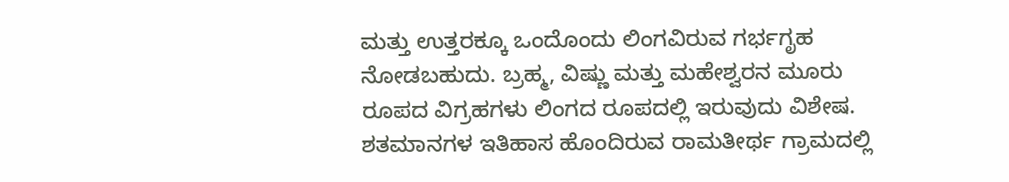ಮತ್ತು ಉತ್ತರಕ್ಕೂ ಒಂದೊಂದು ಲಿಂಗವಿರುವ ಗರ್ಭಗೃಹ ನೋಡಬಹುದು. ಬ್ರಹ್ಮ, ವಿಷ್ಣು ಮತ್ತು ಮಹೇಶ್ವರನ ಮೂರು ರೂಪದ ವಿಗ್ರಹಗಳು ಲಿಂಗದ ರೂಪದಲ್ಲಿ ಇರುವುದು ವಿಶೇಷ.
ಶತಮಾನಗಳ ಇತಿಹಾಸ ಹೊಂದಿರುವ ರಾಮತೀರ್ಥ ಗ್ರಾಮದಲ್ಲಿ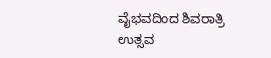ವೈಭವದಿಂದ ಶಿವರಾತ್ರಿ ಉತ್ಸವ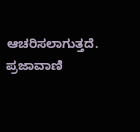ಆಚರಿಸಲಾಗುತ್ತದೆ.
ಪ್ರಜಾವಾಣಿ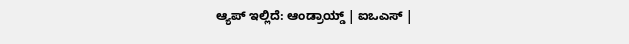ಆ್ಯಪ್ ಇಲ್ಲಿದೆ: ಆಂಡ್ರಾಯ್ಡ್ | ಐಒಎಸ್ |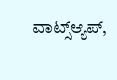ವಾಟ್ಸ್ಆ್ಯಪ್,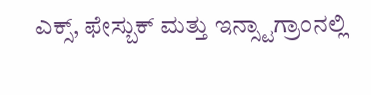ಎಕ್ಸ್, ಫೇಸ್ಬುಕ್ ಮತ್ತು ಇನ್ಸ್ಟಾಗ್ರಾಂನಲ್ಲಿ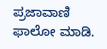ಪ್ರಜಾವಾಣಿ ಫಾಲೋ ಮಾಡಿ.